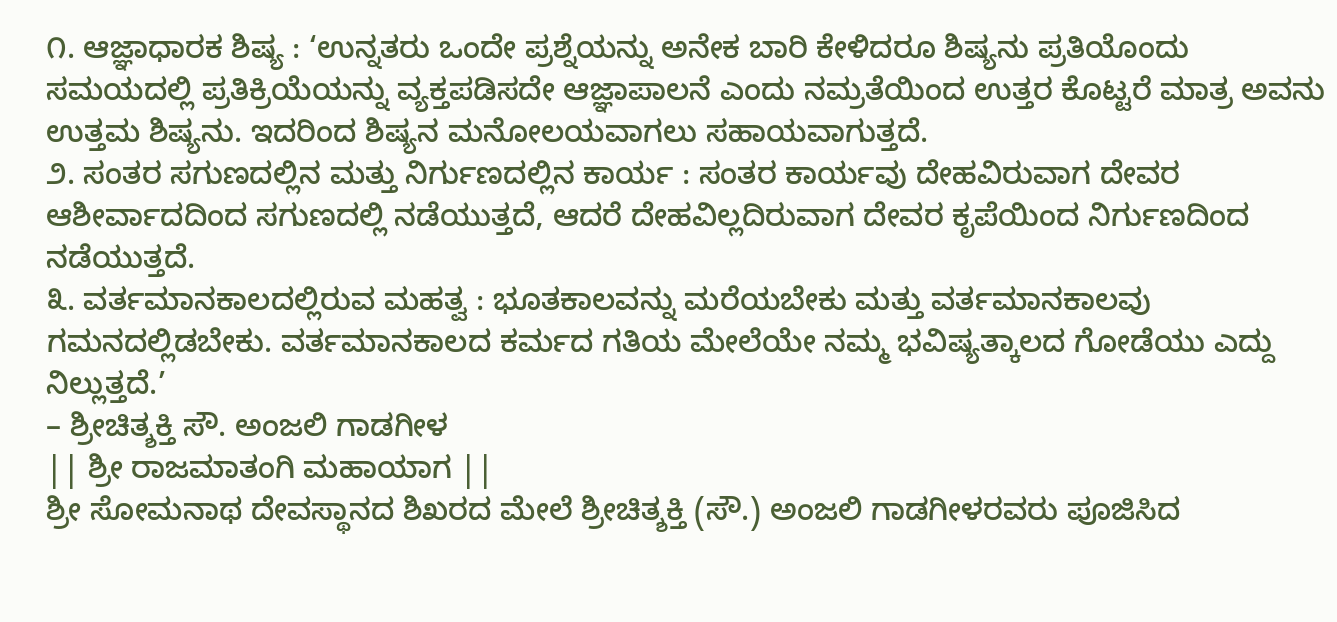೧. ಆಜ್ಞಾಧಾರಕ ಶಿಷ್ಯ : ‘ಉನ್ನತರು ಒಂದೇ ಪ್ರಶ್ನೆಯನ್ನು ಅನೇಕ ಬಾರಿ ಕೇಳಿದರೂ ಶಿಷ್ಯನು ಪ್ರತಿಯೊಂದು ಸಮಯದಲ್ಲಿ ಪ್ರತಿಕ್ರಿಯೆಯನ್ನು ವ್ಯಕ್ತಪಡಿಸದೇ ಆಜ್ಞಾಪಾಲನೆ ಎಂದು ನಮ್ರತೆಯಿಂದ ಉತ್ತರ ಕೊಟ್ಟರೆ ಮಾತ್ರ ಅವನು ಉತ್ತಮ ಶಿಷ್ಯನು. ಇದರಿಂದ ಶಿಷ್ಯನ ಮನೋಲಯವಾಗಲು ಸಹಾಯವಾಗುತ್ತದೆ.
೨. ಸಂತರ ಸಗುಣದಲ್ಲಿನ ಮತ್ತು ನಿರ್ಗುಣದಲ್ಲಿನ ಕಾರ್ಯ : ಸಂತರ ಕಾರ್ಯವು ದೇಹವಿರುವಾಗ ದೇವರ ಆಶೀರ್ವಾದದಿಂದ ಸಗುಣದಲ್ಲಿ ನಡೆಯುತ್ತದೆ, ಆದರೆ ದೇಹವಿಲ್ಲದಿರುವಾಗ ದೇವರ ಕೃಪೆಯಿಂದ ನಿರ್ಗುಣದಿಂದ ನಡೆಯುತ್ತದೆ.
೩. ವರ್ತಮಾನಕಾಲದಲ್ಲಿರುವ ಮಹತ್ವ : ಭೂತಕಾಲವನ್ನು ಮರೆಯಬೇಕು ಮತ್ತು ವರ್ತಮಾನಕಾಲವು ಗಮನದಲ್ಲಿಡಬೇಕು. ವರ್ತಮಾನಕಾಲದ ಕರ್ಮದ ಗತಿಯ ಮೇಲೆಯೇ ನಮ್ಮ ಭವಿಷ್ಯತ್ಕಾಲದ ಗೋಡೆಯು ಎದ್ದು ನಿಲ್ಲುತ್ತದೆ.’
– ಶ್ರೀಚಿತ್ಶಕ್ತಿ ಸೌ. ಅಂಜಲಿ ಗಾಡಗೀಳ
|| ಶ್ರೀ ರಾಜಮಾತಂಗಿ ಮಹಾಯಾಗ ||
ಶ್ರೀ ಸೋಮನಾಥ ದೇವಸ್ಥಾನದ ಶಿಖರದ ಮೇಲೆ ಶ್ರೀಚಿತ್ಶಕ್ತಿ (ಸೌ.) ಅಂಜಲಿ ಗಾಡಗೀಳರವರು ಪೂಜಿಸಿದ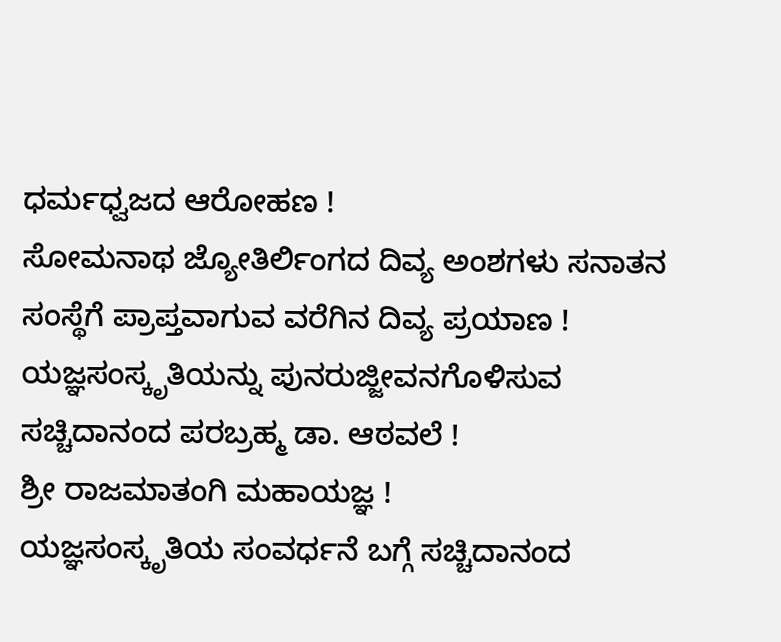ಧರ್ಮಧ್ವಜದ ಆರೋಹಣ !
ಸೋಮನಾಥ ಜ್ಯೋತಿರ್ಲಿಂಗದ ದಿವ್ಯ ಅಂಶಗಳು ಸನಾತನ ಸಂಸ್ಥೆಗೆ ಪ್ರಾಪ್ತವಾಗುವ ವರೆಗಿನ ದಿವ್ಯ ಪ್ರಯಾಣ !
ಯಜ್ಞಸಂಸ್ಕೃತಿಯನ್ನು ಪುನರುಜ್ಜೀವನಗೊಳಿಸುವ ಸಚ್ಚಿದಾನಂದ ಪರಬ್ರಹ್ಮ ಡಾ. ಆಠವಲೆ !
ಶ್ರೀ ರಾಜಮಾತಂಗಿ ಮಹಾಯಜ್ಞ !
ಯಜ್ಞಸಂಸ್ಕೃತಿಯ ಸಂವರ್ಧನೆ ಬಗ್ಗೆ ಸಚ್ಚಿದಾನಂದ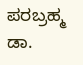ಪರಬ್ರಹ್ಮ ಡಾ.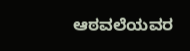ಆಠವಲೆಯವರ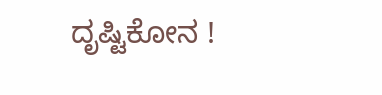ದೃಷ್ಟಿಕೋನ !